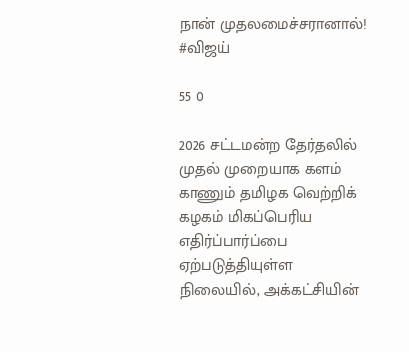நான் முதலமைச்சரானால்! #விஜய்

55 0

2026 சட்டமன்ற தேர்தலில் முதல் முறையாக களம் காணும் தமிழக வெற்றிக் கழகம் மிகப்பெரிய எதிர்ப்பார்ப்பை ஏற்படுத்தியுள்ள நிலையில், அக்கட்சியின்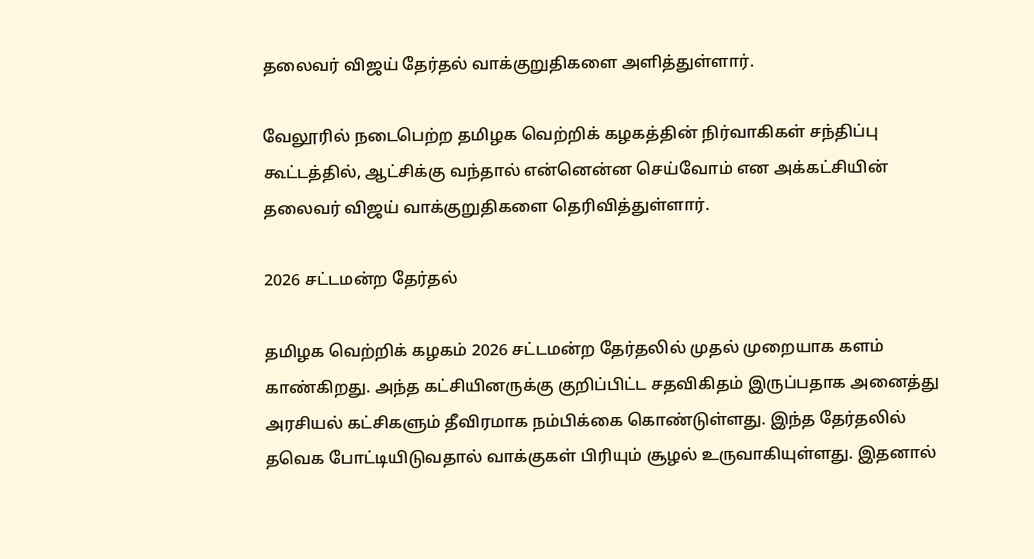தலைவர் விஜய் தேர்தல் வாக்குறுதிகளை அளித்துள்ளார்.

வேலூரில் நடைபெற்ற தமிழக வெற்றிக் கழகத்தின் நிர்வாகிகள் சந்திப்பு கூட்டத்தில், ஆட்சிக்கு வந்தால் என்னென்ன செய்வோம் என அக்கட்சியின் தலைவர் விஜய் வாக்குறுதிகளை தெரிவித்துள்ளார்.

2026 சட்டமன்ற தேர்தல்

தமிழக வெற்றிக் கழகம் 2026 சட்டமன்ற தேர்தலில் முதல் முறையாக களம் காண்கிறது. அந்த கட்சியினருக்கு குறிப்பிட்ட சதவிகிதம் இருப்பதாக அனைத்து அரசியல் கட்சிகளும் தீவிரமாக நம்பிக்கை கொண்டுள்ளது. இந்த தேர்தலில் தவெக போட்டியிடுவதால் வாக்குகள் பிரியும் சூழல் உருவாகியுள்ளது. இதனால்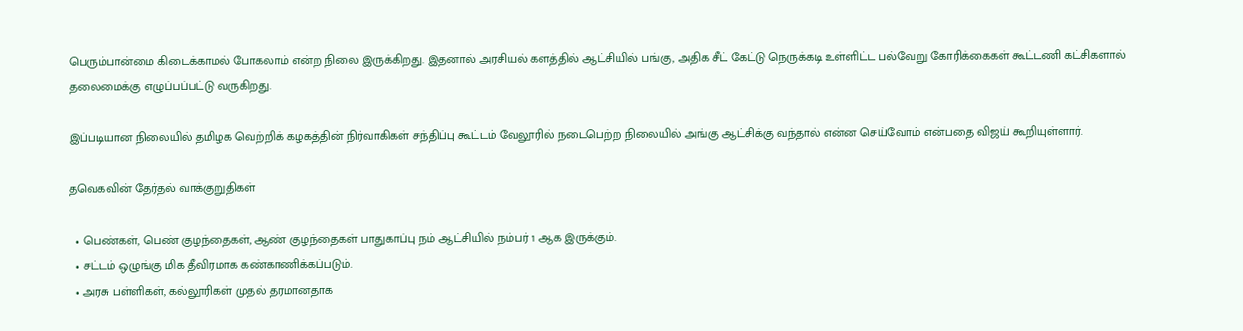பெரும்பான்மை கிடைக்காமல் போகலாம் என்ற நிலை இருக்கிறது. இதனால் அரசியல் களத்தில் ஆட்சியில் பங்கு, அதிக சீட் கேட்டு நெருக்கடி உள்ளிட்ட பல்வேறு கோரிக்கைகள் கூட்டணி கட்சிகளால் தலைமைக்கு எழுப்பப்பட்டு வருகிறது.

இப்படியான நிலையில் தமிழக வெற்றிக் கழகத்தின் நிர்வாகிகள் சந்திப்பு கூட்டம் வேலூரில் நடைபெற்ற நிலையில் அங்கு ஆட்சிக்கு வந்தால் என்ன செய்வோம் என்பதை விஜய் கூறியுள்ளார்.

தவெகவின் தேர்தல் வாக்குறுதிகள்

  • பெண்கள், பெண் குழந்தைகள், ஆண் குழந்தைகள் பாதுகாப்பு நம் ஆட்சியில் நம்பர் 1 ஆக இருக்கும்.
  • சட்டம் ஒழுங்கு மிக தீவிரமாக கண்காணிக்கப்படும்.
  • அரசு பள்ளிகள், கல்லூரிகள் முதல் தரமானதாக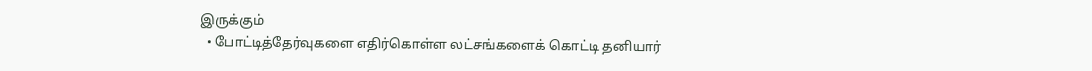இருக்கும்
  • போட்டித்தேர்வுகளை எதிர்கொள்ள லட்சங்களைக் கொட்டி தனியார்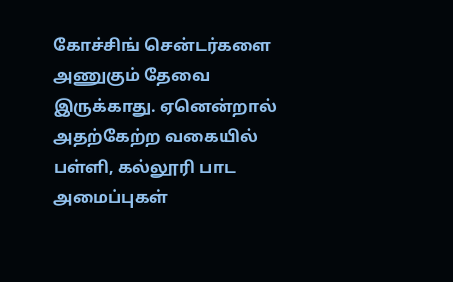கோச்சிங் சென்டர்களை அணுகும் தேவை இருக்காது. ஏனென்றால் அதற்கேற்ற வகையில் பள்ளி, கல்லூரி பாட அமைப்புகள்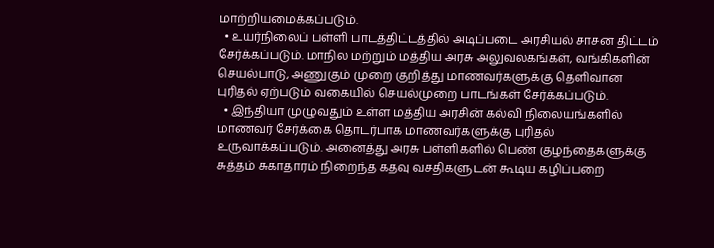மாற்றியமைக்கப்படும்.
  • உயர்நிலைப் பள்ளி பாடத்திட்டத்தில் அடிப்படை அரசியல் சாசன திட்டம் சேர்க்கப்படும். மாநில மற்றும் மத்திய அரசு அலுவலகங்கள், வங்கிகளின் செயல்பாடு, அணுகும் முறை குறித்து மாணவர்களுக்கு தெளிவான புரிதல் ஏற்படும் வகையில் செயல்முறை பாடங்கள் சேர்க்கப்படும்.
  • இந்தியா முழுவதும் உள்ள மத்திய அரசின் கல்வி நிலையங்களில் மாணவர் சேர்க்கை தொடர்பாக மாணவர்களுக்கு புரிதல் உருவாக்கப்படும். அனைத்து அரசு பள்ளிகளில் பெண் குழந்தைகளுக்கு சுத்தம் சுகாதாரம் நிறைந்த கதவு வசதிகளுடன் கூடிய கழிப்பறை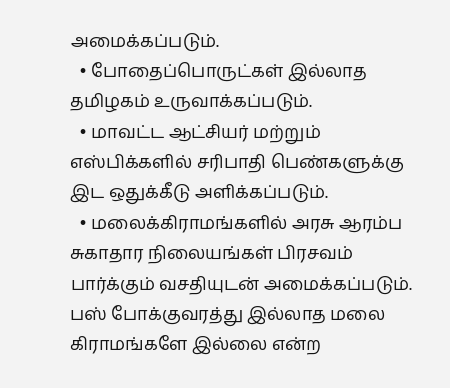அமைக்கப்படும்.
  • போதைப்பொருட்கள் இல்லாத தமிழகம் உருவாக்கப்படும்.
  • மாவட்ட ஆட்சியர் மற்றும் எஸ்பிக்களில் சரிபாதி பெண்களுக்கு இட ஒதுக்கீடு அளிக்கப்படும்.
  • மலைக்கிராமங்களில் அரசு ஆரம்ப சுகாதார நிலையங்கள் பிரசவம் பார்க்கும் வசதியுடன் அமைக்கப்படும். பஸ் போக்குவரத்து இல்லாத மலை கிராமங்களே இல்லை என்ற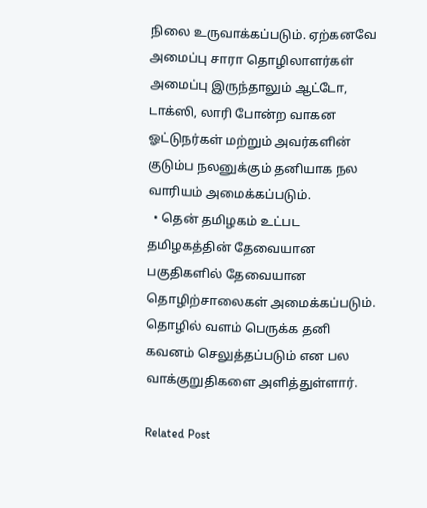நிலை உருவாக்கப்படும். ஏற்கனவே அமைப்பு சாரா தொழிலாளர்கள் அமைப்பு இருந்தாலும் ஆட்டோ, டாக்ஸி, லாரி போன்ற வாகன ஓட்டுநர்கள் மற்றும் அவர்களின் குடும்ப நலனுக்கும் தனியாக நல வாரியம் அமைக்கப்படும்.
  • தென் தமிழகம் உட்பட தமிழகத்தின் தேவையான பகுதிகளில் தேவையான தொழிற்சாலைகள் அமைக்கப்படும். தொழில் வளம் பெருக்க தனி கவனம் செலுத்தப்படும் என பல வாக்குறுதிகளை அளித்துள்ளார்.

Related Post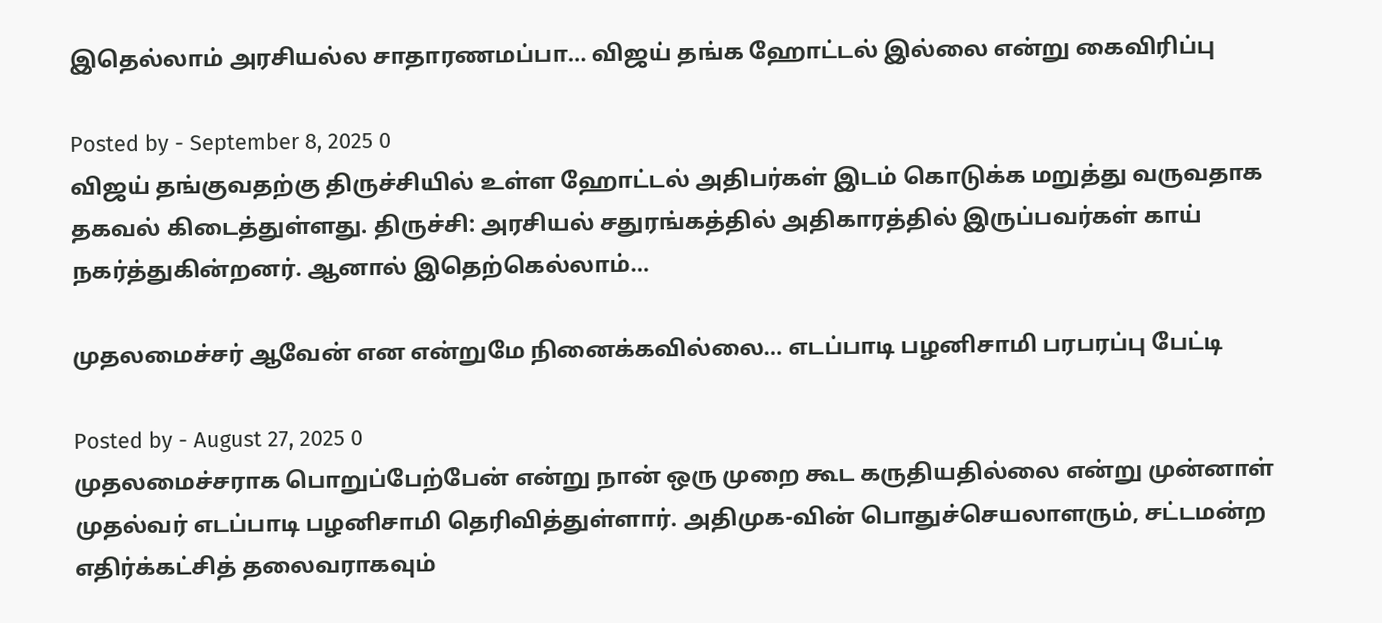இதெல்லாம் அரசியல்ல சாதாரணமப்பா… விஜய் தங்க ஹோட்டல் இல்லை என்று கைவிரிப்பு

Posted by - September 8, 2025 0
விஜய் தங்குவதற்கு திருச்சியில் உள்ள ஹோட்டல் அதிபர்கள் இடம் கொடுக்க மறுத்து வருவதாக தகவல் கிடைத்துள்ளது. திருச்சி: அரசியல் சதுரங்கத்தில் அதிகாரத்தில் இருப்பவர்கள் காய் நகர்த்துகின்றனர். ஆனால் இதெற்கெல்லாம்…

முதலமைச்சர் ஆவேன் என என்றுமே நினைக்கவில்லை… எடப்பாடி பழனிசாமி பரபரப்பு பேட்டி

Posted by - August 27, 2025 0
முதலமைச்சராக பொறுப்பேற்பேன் என்று நான் ஒரு முறை கூட கருதியதில்லை என்று முன்னாள் முதல்வர் எடப்பாடி பழனிசாமி தெரிவித்துள்ளார். அதிமுக-வின் பொதுச்செயலாளரும், சட்டமன்ற எதிர்க்கட்சித் தலைவராகவும்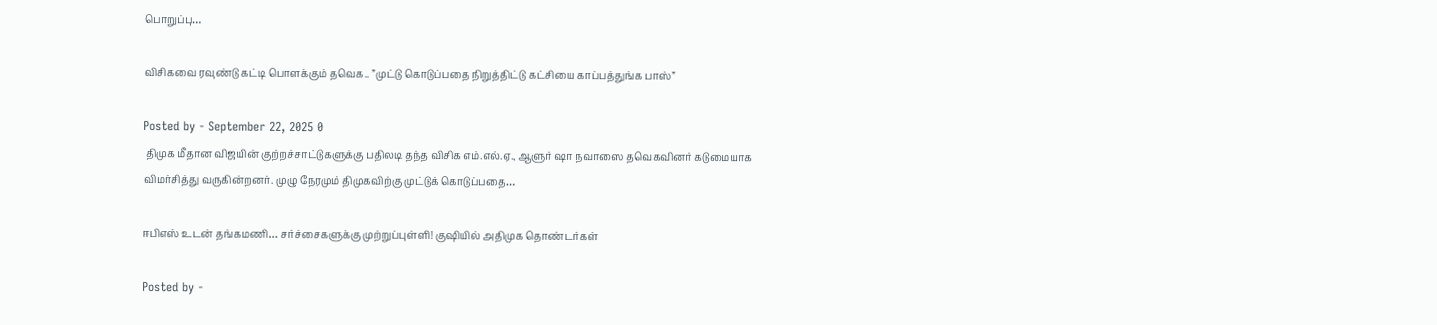பொறுப்பு…

விசிகவை ரவுண்டு கட்டி பொளக்கும் தவெக.. ”முட்டு கொடுப்பதை நிறுத்திட்டு கட்சியை காப்பத்துங்க பாஸ்”

Posted by - September 22, 2025 0
 திமுக மீதான விஜயின் குற்றச்சாட்டுகளுக்கு பதிலடி தந்த விசிக எம்.எல்.ஏ., ஆளுர் ஷா நவாஸை தவெகவினர் கடுமையாக விமர்சித்து வருகின்றனர். முழு நேரமும் திமுகவிற்கு முட்டுக் கொடுப்பதை…

ஈபிஎஸ் உடன் தங்கமணி… சர்ச்சைகளுக்கு முற்றுப்புள்ளி! குஷியில் அதிமுக தொண்டர்கள்

Posted by -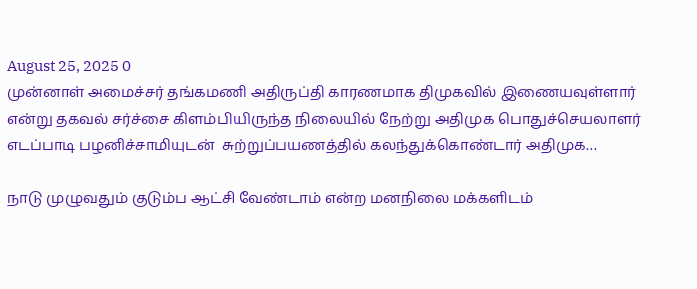August 25, 2025 0
முன்னாள் அமைச்சர் தங்கமணி அதிருப்தி காரணமாக திமுகவில் இணையவுள்ளார் என்று தகவல் சர்ச்சை கிளம்பியிருந்த நிலையில் நேற்று அதிமுக பொதுச்செயலாளர் எடப்பாடி பழனிச்சாமியுடன்  சுற்றுப்பயணத்தில் கலந்துக்கொண்டார் அதிமுக…

நாடு முழுவதும் குடும்ப ஆட்சி வேண்டாம் என்ற மனநிலை மக்களிடம்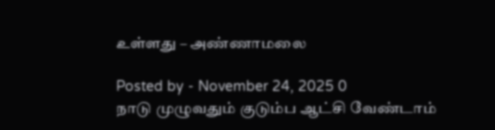உள்ளது – அண்ணாமலை

Posted by - November 24, 2025 0
நாடு முழுவதும் குடும்ப ஆட்சி வேண்டாம்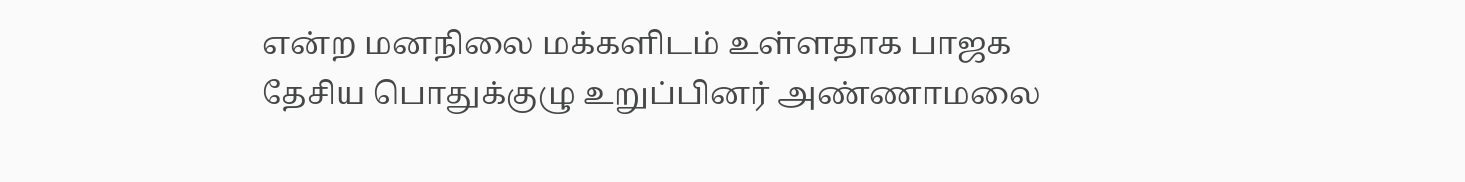என்ற மனநிலை மக்களிடம் உள்ளதாக பாஜக தேசிய பொதுக்குழு உறுப்பினர் அண்ணாமலை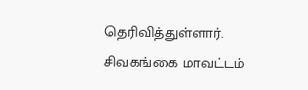தெரிவித்துள்ளார். சிவகங்கை மாவட்டம்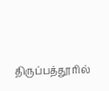திருப்பத்தூரில்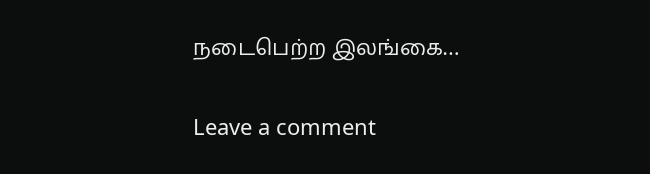நடைபெற்ற இலங்கை…

Leave a comment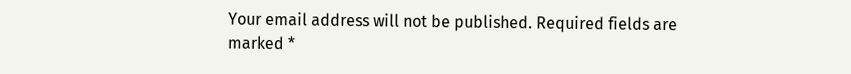Your email address will not be published. Required fields are marked *